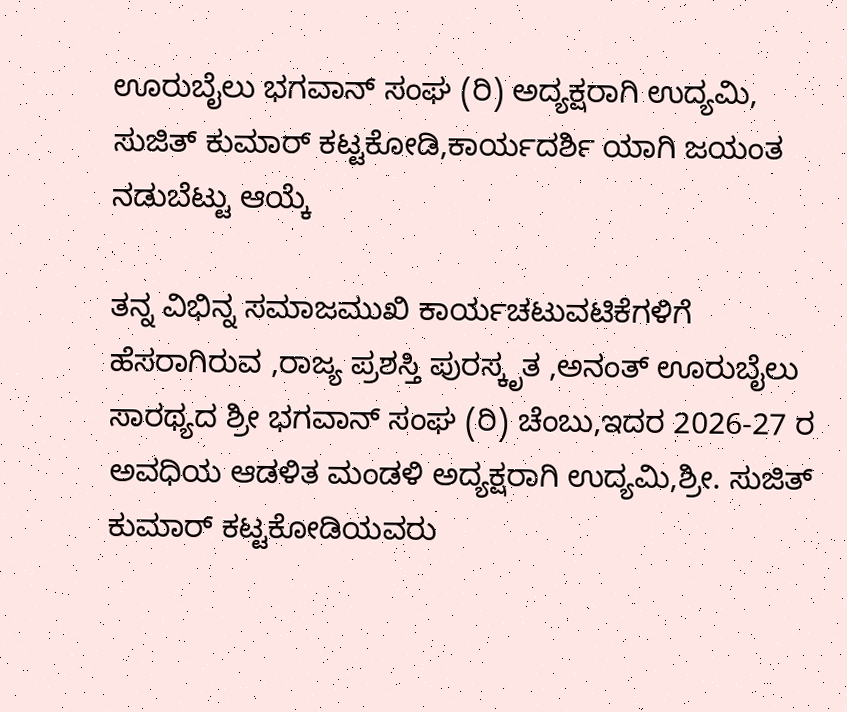ಊರುಬೈಲು ಭಗವಾನ್ ಸಂಘ (ರಿ) ಅದ್ಯಕ್ಷರಾಗಿ ಉದ್ಯಮಿ, ಸುಜಿತ್ ಕುಮಾರ್ ಕಟ್ಟಕೋಡಿ,ಕಾರ್ಯದರ್ಶಿ ಯಾಗಿ ಜಯಂತ ನಡುಬೆಟ್ಟು ಆಯ್ಕೆ

ತನ್ನ ವಿಭಿನ್ನ ಸಮಾಜಮುಖಿ ಕಾರ್ಯಚಟುವಟಿಕೆಗಳಿಗೆ ಹೆಸರಾಗಿರುವ ,ರಾಜ್ಯ ಪ್ರಶಸ್ತಿ ಪುರಸ್ಕೃತ ,ಅನಂತ್ ಊರುಬೈಲು ಸಾರಥ್ಯದ ಶ್ರೀ ಭಗವಾನ್ ಸಂಘ (ರಿ) ಚೆಂಬು,ಇದರ 2026-27 ರ ಅವಧಿಯ ಆಡಳಿತ ಮಂಡಳಿ ಅದ್ಯಕ್ಷರಾಗಿ ಉದ್ಯಮಿ,ಶ್ರೀ. ಸುಜಿತ್ ಕುಮಾರ್ ಕಟ್ಟಕೋಡಿಯವರು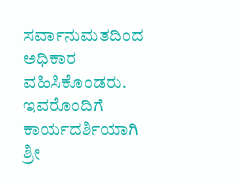ಸರ್ವಾನುಮತದಿಂದ ಅಧಿಕಾರ ವಹಿಸಿಕೊಂಡರು. ಇವರೊಂದಿಗೆ ಕಾರ್ಯದರ್ಶಿಯಾಗಿ ಶ್ರೀ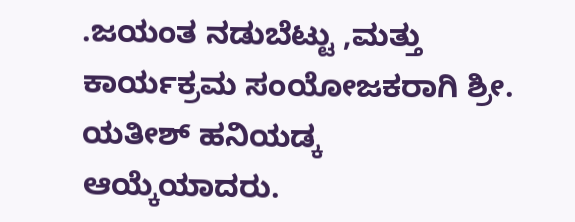.ಜಯಂತ ನಡುಬೆಟ್ಟು ,ಮತ್ತು ಕಾರ್ಯಕ್ರಮ ಸಂಯೋಜಕರಾಗಿ ಶ್ರೀ. ಯತೀಶ್ ಹನಿಯಡ್ಕ ಆಯ್ಕೆಯಾದರು.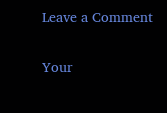Leave a Comment

Your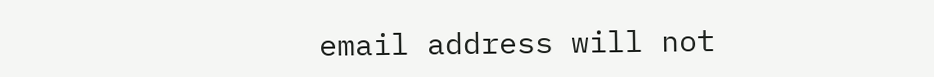email address will not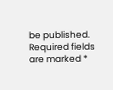be published. Required fields are marked *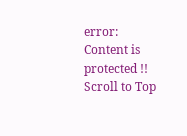error: Content is protected !!
Scroll to Top